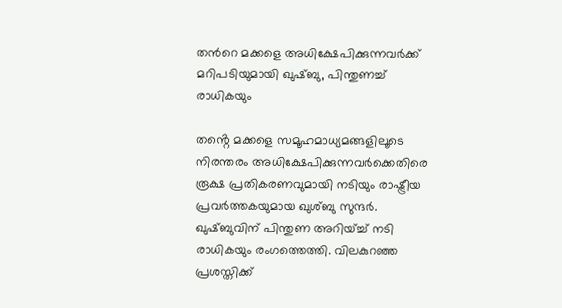തൻറെ മക്കളെ അധിക്ഷേപിക്കുന്നവർക്ക് മറിപടിയുമായി ഖുഷ്ബു, പിന്തുണച്ച് രാധികയും

തൻ്റെ മക്കളെ സമൂഹമാധ്യമങ്ങളിലൂടെ നിരന്തരം അധിക്ഷേപിക്കുന്നവർക്കെതിരെ രൂക്ഷ പ്രതികരണവുമായി നടിയും രാഷ്ട്രീയ പ്രവർത്തകയുമായ ഖുശ്ബു സുന്ദർ. ഖുഷ്ബുവിന് പിന്തുണ അറിയ്ച്ച് നടി രാധികയും രംഗത്തെത്തി. വിലകുറഞ്ഞ പ്രശസ്തിക്ക്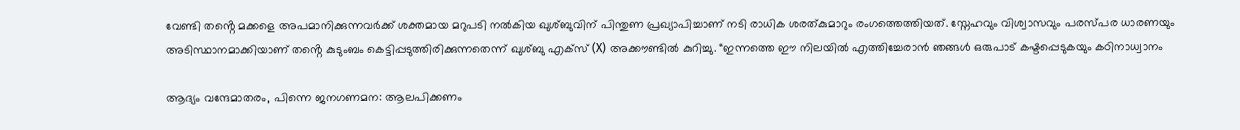വേണ്ടി തൻ്റെ മക്കളെ അപമാനിക്കുന്നവർക്ക് ശക്തമായ മറുപടി നൽകിയ ഖുശ്ബുവിന് പിന്തുണ പ്രഖ്യാപിച്ചാണ് നടി രാധിക ശരത്‌കുമാറും രംഗത്തെത്തിയത്. സ്നേഹവും വിശ്വാസവും പരസ്പര ധാരണയും അടിസ്ഥാനമാക്കിയാണ് തൻ്റെ കുടുംബം കെട്ടിപ്പടുത്തിരിക്കുന്നതെന്ന് ഖുശ്ബു എക്‌സ് (X) അക്കൗണ്ടിൽ കുറിച്ചു. “ഇന്നത്തെ ഈ നിലയിൽ എത്തിച്ചേരാൻ ഞങ്ങൾ ഒരുപാട് കഷ്ടപ്പെടുകയും കഠിനാധ്വാനം

ആദ്യം വന്ദേമാതരം, പിന്നെ ജനഗണമന: ആലപിക്കണം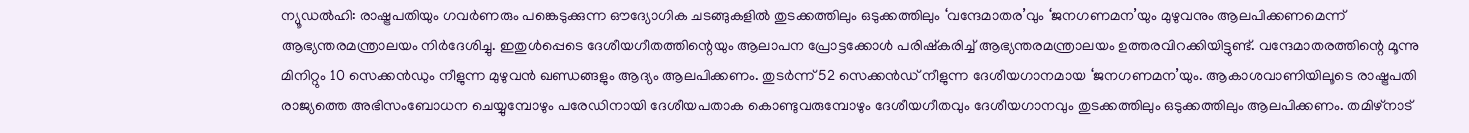ന്യൂഡൽഹി: രാഷ്ട്രപതിയും ഗവർണരും പങ്കെടുക്കുന്ന ഔദ്യോഗിക ചടങ്ങുകളിൽ തുടക്കത്തിലും ഒടുക്കത്തിലും ‘വന്ദേമാതര’വും ‘ജനഗണമന’യും മുഴുവനും ആലപിക്കണമെന്ന് ആഭ്യന്തരമന്ത്രാലയം നിർദേശിച്ചു. ഇതുൾപ്പെടെ ദേശീയഗീതത്തിന്റെയും ആലാപന പ്രോട്ടക്കോൾ പരിഷ്‌കരിച്ച് ആഭ്യന്തരമന്ത്രാലയം ഉത്തരവിറക്കിയിട്ടുണ്ട്. വന്ദേമാതരത്തിന്റെ മൂന്നു മിനിറ്റും 10 സെക്കൻഡും നീളുന്ന മുഴുവൻ ഖണ്ഡങ്ങളും ആദ്യം ആലപിക്കണം. തുടർന്ന് 52 സെക്കൻഡ് നീളുന്ന ദേശീയഗാനമായ ‘ജനഗണമന’യും. ആകാശവാണിയിലൂടെ രാഷ്ട്രപതി രാജ്യത്തെ അഭിസംബോധന ചെയ്യുമ്പോഴും പരേഡിനായി ദേശീയപതാക കൊണ്ടുവരുമ്പോഴും ദേശീയഗീതവും ദേശീയഗാനവും തുടക്കത്തിലും ഒടുക്കത്തിലും ആലപിക്കണം. തമിഴ്‌നാട്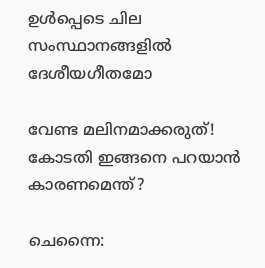ഉൾപ്പെടെ ചില സംസ്ഥാനങ്ങളിൽ ദേശീയഗീതമോ

വേണ്ട മലിനമാക്കരുത്! കോടതി ഇങ്ങനെ പറയാൻ കാരണമെന്ത്?

ചെന്നൈ: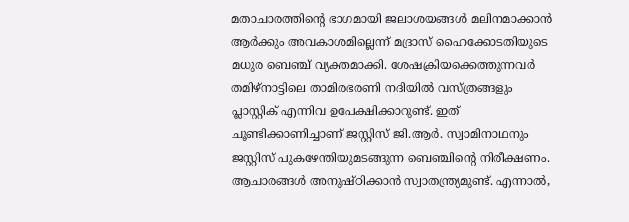മതാചാരത്തിന്റെ ഭാഗമായി ജലാശയങ്ങൾ മലിനമാക്കാൻ ആർക്കും അവകാശമില്ലെന്ന് മദ്രാസ് ഹൈക്കോടതിയുടെ മധുര ബെഞ്ച് വ്യക്തമാക്കി. ശേഷക്രിയക്കെത്തുന്നവർ തമിഴ്‌നാട്ടിലെ താമിരഭരണി നദിയിൽ വസ്ത്രങ്ങളും പ്ലാസ്റ്റിക് എന്നിവ ഉപേക്ഷിക്കാറുണ്ട്. ഇത് ചൂണ്ടിക്കാണിച്ചാണ് ജസ്റ്റിസ് ജി.ആർ. സ്വാമിനാഥനും ജസ്റ്റിസ് പുകഴേന്തിയുമടങ്ങുന്ന ബെഞ്ചിന്റെ നിരീക്ഷണം. ആചാരങ്ങൾ അനുഷ്ഠിക്കാൻ സ്വാതന്ത്ര്യമുണ്ട്. എന്നാൽ,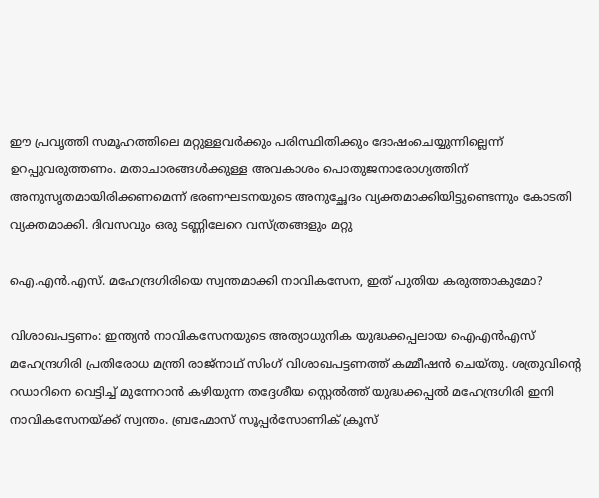ഈ പ്രവൃത്തി സമൂഹത്തിലെ മറ്റുള്ളവർക്കും പരിസ്ഥിതിക്കും ദോഷംചെയ്യുന്നില്ലെന്ന് ഉറപ്പുവരുത്തണം. മതാചാരങ്ങൾക്കുള്ള അവകാശം പൊതുജനാരോഗ്യത്തിന് അനുസൃതമായിരിക്കണമെന്ന് ഭരണഘടനയുടെ അനുച്ഛേദം വ്യക്തമാക്കിയിട്ടുണ്ടെന്നും കോടതി വ്യക്തമാക്കി. ദിവസവും ഒരു ടണ്ണിലേറെ വസ്ത്രങ്ങളും മറ്റു

ഐ.എൻ.എസ്. മഹേന്ദ്രഗിരിയെ സ്വന്തമാക്കി നാവികസേന, ഇത് പുതിയ കരുത്താകുമോ?

വിശാഖപട്ടണം: ഇന്ത്യൻ നാവികസേനയുടെ അത്യാധുനിക യുദ്ധക്കപ്പലായ ഐഎൻഎസ് മഹേന്ദ്രഗിരി പ്രതിരോധ മന്ത്രി രാജ്നാഥ് സിംഗ് വിശാഖപട്ടണത്ത് കമ്മീഷൻ ചെയ്തു. ശത്രുവിന്റെ റഡാറിനെ വെട്ടിച്ച് മുന്നേറാൻ കഴിയുന്ന തദ്ദേശീയ സ്റ്റെൽത്ത് യുദ്ധക്കപ്പൽ മഹേന്ദ്രഗിരി ഇനി നാവികസേനയ്ക്ക് സ്വന്തം. ബ്രഹ്മോസ് സൂപ്പർസോണിക് ക്രൂസ്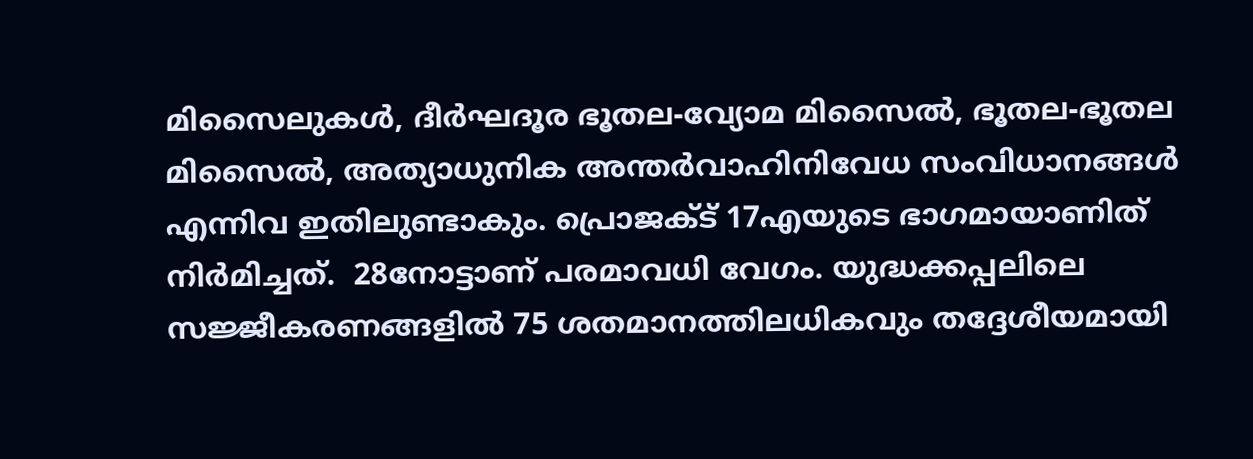മിസൈലുകൾ, ദീർഘദൂര ഭൂതല-വ്യോമ മിസൈൽ, ഭൂതല-ഭൂതല മിസൈൽ, അത്യാധുനിക അന്തർവാഹിനിവേധ സംവിധാനങ്ങൾ എന്നിവ ഇതിലുണ്ടാകും. പ്രൊജക്ട് 17എയുടെ ഭാഗമായാണിത് നിർമിച്ചത്.  28നോട്ടാണ് പരമാവധി വേഗം. യുദ്ധക്കപ്പലിലെ സജ്ജീകരണങ്ങളിൽ 75 ശതമാനത്തിലധികവും തദ്ദേശീയമായി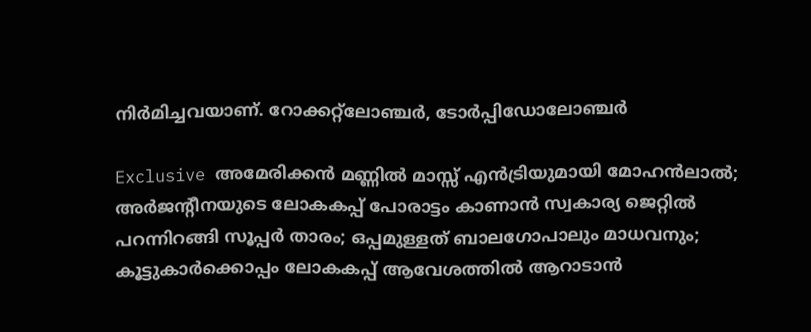നിർമിച്ചവയാണ്. റോക്കറ്റ്‌ലോഞ്ചർ, ടോർപ്പിഡോലോഞ്ചർ

Exclusive അമേരിക്കന്‍ മണ്ണില്‍ മാസ്സ് എന്‍ട്രിയുമായി മോഹന്‍ലാല്‍; അര്‍ജന്റീനയുടെ ലോകകപ്പ് പോരാട്ടം കാണാന്‍ സ്വകാര്യ ജെറ്റില്‍ പറന്നിറങ്ങി സൂപ്പര്‍ താരം; ഒപ്പമുള്ളത് ബാലഗോപാലും മാധവനും; കൂട്ടുകാര്‍ക്കൊപ്പം ലോകകപ്പ് ആവേശത്തില്‍ ആറാടാന്‍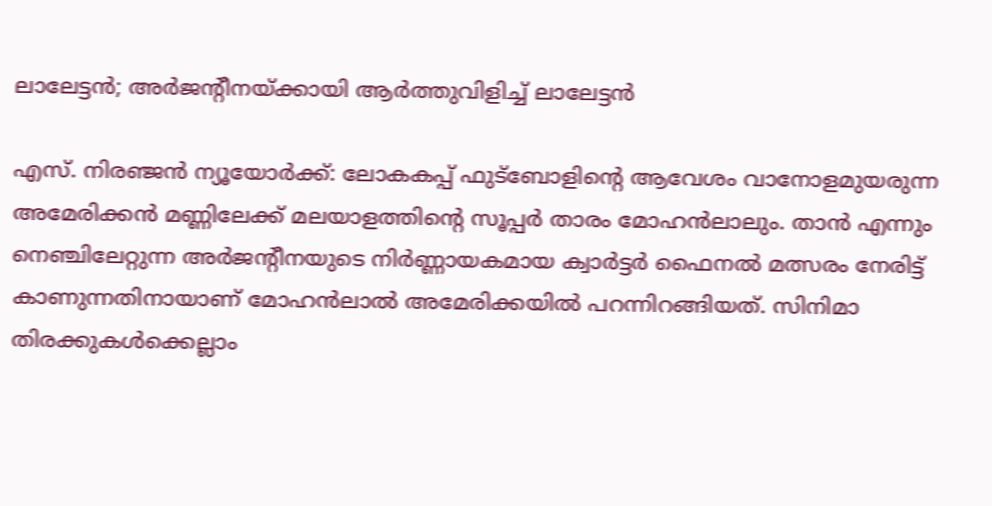ലാലേട്ടന്‍; അര്‍ജന്റീനയ്ക്കായി ആര്‍ത്തുവിളിച്ച് ലാലേട്ടന്‍

എസ്. നിരഞ്ജന്‍ ന്യൂയോര്‍ക്ക്: ലോകകപ്പ് ഫുട്‌ബോളിന്റെ ആവേശം വാനോളമുയരുന്ന അമേരിക്കന്‍ മണ്ണിലേക്ക് മലയാളത്തിന്റെ സൂപ്പര്‍ താരം മോഹന്‍ലാലും. താന്‍ എന്നും നെഞ്ചിലേറ്റുന്ന അര്‍ജന്റീനയുടെ നിര്‍ണ്ണായകമായ ക്വാര്‍ട്ടര്‍ ഫൈനല്‍ മത്സരം നേരിട്ട് കാണുന്നതിനായാണ് മോഹന്‍ലാല്‍ അമേരിക്കയില്‍ പറന്നിറങ്ങിയത്. സിനിമാ തിരക്കുകള്‍ക്കെല്ലാം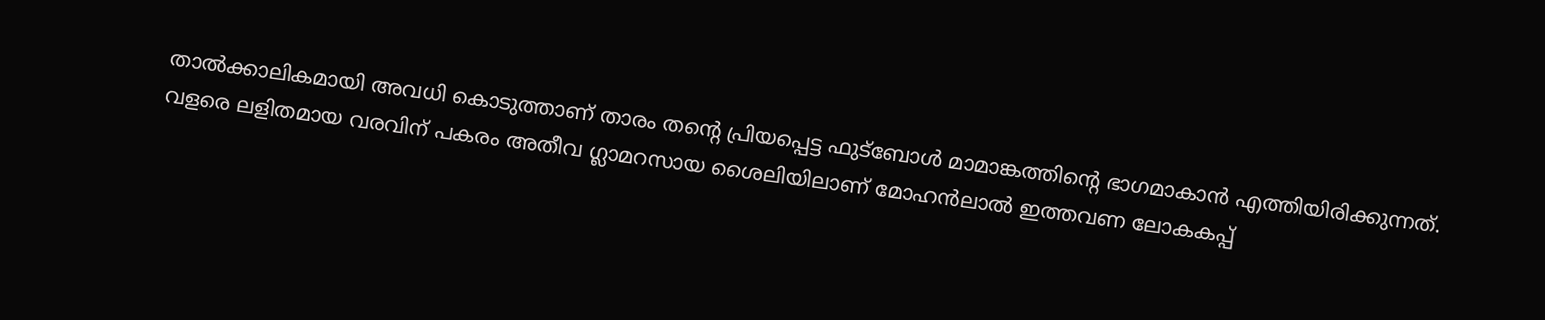താല്‍ക്കാലികമായി അവധി കൊടുത്താണ് താരം തന്റെ പ്രിയപ്പെട്ട ഫുട്‌ബോള്‍ മാമാങ്കത്തിന്റെ ഭാഗമാകാന്‍ എത്തിയിരിക്കുന്നത്. വളരെ ലളിതമായ വരവിന് പകരം അതീവ ഗ്ലാമറസായ ശൈലിയിലാണ് മോഹന്‍ലാല്‍ ഇത്തവണ ലോകകപ്പ്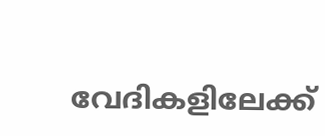വേദികളിലേക്ക്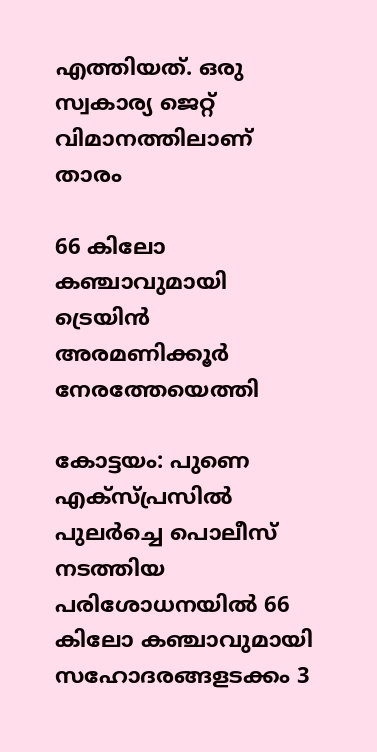എത്തിയത്. ഒരു സ്വകാര്യ ജെറ്റ് വിമാനത്തിലാണ്  താരം

66 കിലോ കഞ്ചാവുമായി ട്രെയിൻ അരമണിക്കൂർ നേരത്തേയെത്തി

കോട്ടയം: പുണെ എക്സ്പ്രസിൽ പുലർച്ചെ പൊലീസ് നടത്തിയ പരിശോധനയിൽ 66 കിലോ കഞ്ചാവുമായി സഹോദരങ്ങളടക്കം 3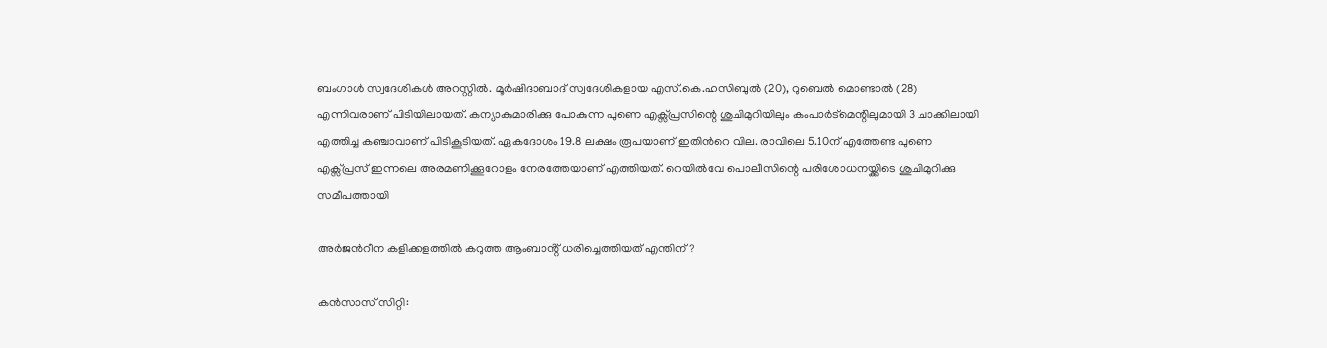ബംഗാൾ സ്വദേശികൾ അറസ്റ്റിൽ. മൂർഷിദാബാദ് സ്വദേശികളായ എസ്.കെ.ഹസിബുൽ (20), റുബെൽ മൊണ്ടാൽ (28) എന്നിവരാണ് പിടിയിലായത്. കന്യാകുമാരിക്കു പോകുന്ന പുണെ എക്സ്പ്രസിന്റെ ശുചിമുറിയിലും കംപാർട്മെന്റിലുമായി 3 ചാക്കിലായി എത്തിച്ച കഞ്ചാവാണ് പിടികൂടിയത്. ഏകദോശം 19.8 ലക്ഷം രൂപയാണ് ഇതിൻറെ വില. രാവിലെ 5.10ന് എത്തേണ്ട പുണെ എക്സ്പ്രസ് ഇന്നലെ അരമണിക്കൂറോളം നേരത്തേയാണ് എത്തിയത്. റെയിൽവേ പൊലീസിന്റെ പരിശോധനയ്ക്കിടെ ശുചിമുറിക്കു സമീപത്തായി

അർജൻറീന കളിക്കളത്തിൽ കറുത്ത ആംബാൻ്റ് ധരിച്ചെത്തിയത് എന്തിന്?

കൻസാസ് സിറ്റി: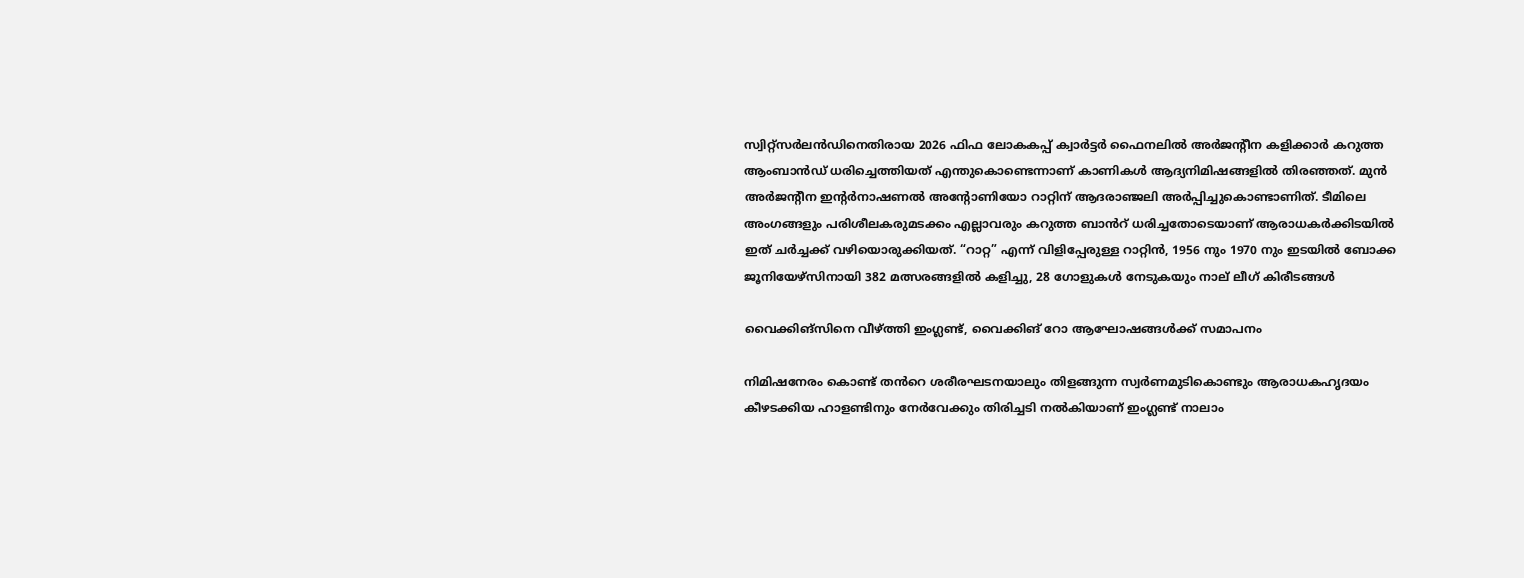സ്വിറ്റ്സർലൻഡിനെതിരായ 2026 ഫിഫ ലോകകപ്പ് ക്വാർട്ടർ ഫൈനലിൽ അർജന്റീന കളിക്കാർ കറുത്ത ആംബാൻഡ് ധരിച്ചെത്തിയത് എന്തുകൊണ്ടെന്നാണ് കാണികൾ ആദ്യനിമിഷങ്ങളിൽ തിരഞ്ഞത്. മുൻ അർജന്റീന ഇന്റർനാഷണൽ അന്റോണിയോ റാറ്റിന് ആദരാഞ്ജലി അർപ്പിച്ചുകൊണ്ടാണിത്. ടീമിലെ അംഗങ്ങളും പരിശീലകരുമടക്കം എല്ലാവരും കറുത്ത ബാൻറ് ധരിച്ചതോടെയാണ് ആരാധകർക്കിടയിൽ ഇത് ചർച്ചക്ക് വഴിയൊരുക്കിയത്. “റാറ്റ” എന്ന് വിളിപ്പേരുള്ള റാറ്റിൻ, 1956 നും 1970 നും ഇടയിൽ ബോക്ക ജൂനിയേഴ്‌സിനായി 382 മത്സരങ്ങളിൽ കളിച്ചു, 28 ഗോളുകൾ നേടുകയും നാല് ലീഗ് കിരീടങ്ങൾ

വൈക്കിങ്സിനെ വീഴ്ത്തി ഇംഗ്ലണ്ട്, വൈക്കിങ് റോ ആഘോഷങ്ങൾക്ക് സമാപനം

നിമിഷനേരം കൊണ്ട് തൻറെ ശരീരഘടനയാലും തിളങ്ങുന്ന സ്വർണമുടികൊണ്ടും ആരാധകഹൃദയം കീഴടക്കിയ ഹാളണ്ടിനും നേർവേക്കും തിരിച്ചടി നൽകിയാണ് ഇംഗ്ലണ്ട് നാലാം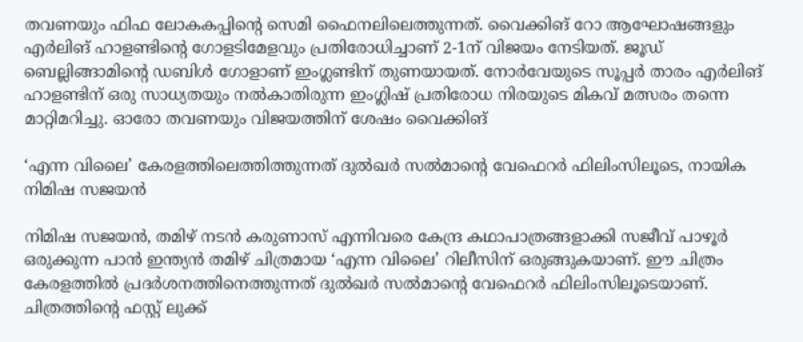തവണയും ഫിഫ ലോകകപ്പിന്റെ സെമി ഫൈനലിലെത്തുന്നത്. വൈക്കിങ് റോ ആഘോഷങ്ങളും എർലിങ് ഹാളണ്ടിന്റെ ഗോളടിമേളവും പ്രതിരോധിച്ചാണ് 2-1ന് വിജയം നേടിയത്. ജൂഡ് ബെല്ലിങ്ങാമിന്റെ ഡബിൾ ഗോളാണ് ഇംഗ്ലണ്ടിന് തുണയായത്. നോർവേയുടെ സൂപ്പർ താരം എർലിങ് ഹാളണ്ടിന് ഒരു സാധ്യതയും നൽകാതിരുന്ന ഇംഗ്ലിഷ് പ്രതിരോധ നിരയുടെ മികവ് മത്സരം തന്നെ മാറ്റിമറിച്ചു. ഓരോ തവണയും വിജയത്തിന് ശേഷം വൈക്കിങ്

‘എന്ന വിലൈ’ കേരളത്തിലെത്തിത്തുന്നത് ദുൽഖർ സൽമാൻ്റെ വേഫെറർ ഫിലിംസിലൂടെ, നായിക നിമിഷ സജയൻ

നിമിഷ സജയൻ, തമിഴ് നടൻ കരുണാസ് എന്നിവരെ കേന്ദ്ര കഥാപാത്രങ്ങളാക്കി സജീവ് പാഴൂർ ഒരുക്കുന്ന പാൻ ഇന്ത്യൻ തമിഴ് ചിത്രമായ ‘എന്ന വിലൈ’ റിലീസിന് ഒരുങ്ങുകയാണ്. ഈ ചിത്രം കേരളത്തിൽ പ്രദർശനത്തിനെത്തുന്നത് ദുൽഖർ സൽമാൻ്റെ വേഫെറർ ഫിലിംസിലൂടെയാണ്. ചിത്രത്തിൻ്റെ ഫസ്റ്റ് ലുക്ക്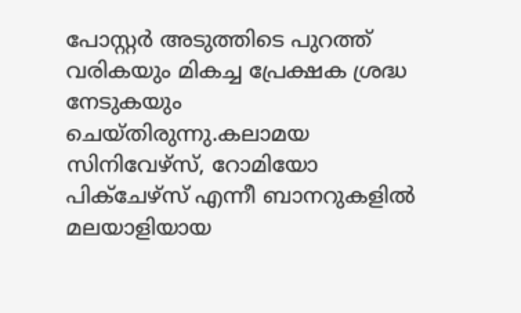പോസ്റ്റർ അടുത്തിടെ പുറത്ത് വരികയും മികച്ച പ്രേക്ഷക ശ്രദ്ധ നേടുകയും ചെയ്തിരുന്നു.കലാമയ സിനിവേഴ്സ്, റോമിയോ പിക്ചേഴ്സ് എന്നീ ബാനറുകളിൽ മലയാളിയായ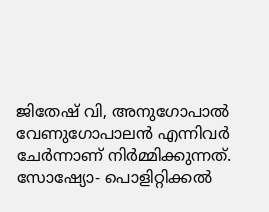ജിതേഷ് വി, അനുഗോപാൽ വേണുഗോപാലൻ എന്നിവർ ചേർന്നാണ് നിർമ്മിക്കുന്നത്. സോഷ്യോ- പൊളിറ്റിക്കൽ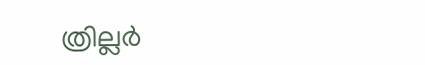ത്രില്ലർ